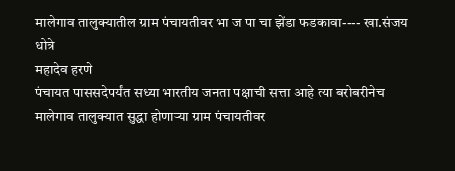मालेगाव तालुक्यातील ग्राम पंचायतीवर भा ज पा चा झेंडा फडकावा---- खा.संजय धोत्रे
महादेव हरणे
पंचायत पाससदेपर्यंत सध्या भारतीय जनता पक्षाची सत्ता आहे त्या बरोबरीनेच मालेगाव तालुक्यात सुद्धा होणाऱ्या ग्राम पंचायतीवर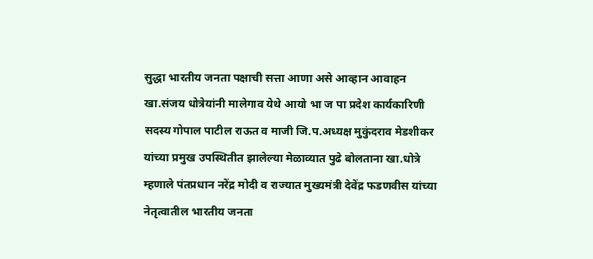सुद्धा भारतीय जनता पक्षाची सत्ता आणा असे आव्हान आवाहन खा.संजय धोत्रेयांनी मालेगाव येथे आयो भा ज पा प्रदेश कार्यकारिणी सदस्य गोपाल पाटील राऊत व माजी जि.प.अध्यक्ष मुकुंदराव मेडशीकर यांच्या प्रमुख उपस्थितीत झालेल्या मेळाव्यात पुढे बोलताना खा.धोत्रे म्हणाले पंतप्रधान नरेंद्र मोदी व राज्यात मुख्यमंत्री देवेंद्र फडणवीस यांच्या नेतृत्वातील भारतीय जनता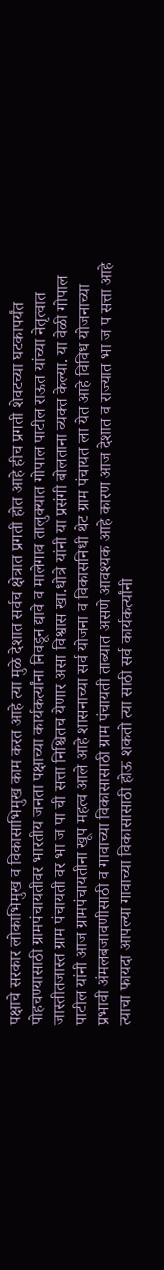पक्षाचे सरकार लोकाभिमुख व विकासाभिमुख काम करत आहे त्या मुळे देशात सर्वच क्षेत्रात प्रगती होत आहे हीच प्रगती शेवटच्या घटकापर्यंत पोहचण्यासाठी ग्रामपंचायतीवर भारतीय जनता पक्षाच्या कार्यकर्त्यांना निवडून द्यावे व मालेगाव तालुक्यात गोपाल पाटील राऊत यांच्या नेतृत्वात जास्तीतजास्त ग्राम पंचायती वर भा ज पा ची सत्ता निश्चितच येणार असा विश्वास खा.धोत्रे यांनी या प्रसंगी बोलताना व्यक्त केल्या. या वेळी गोपाल पाटील यांनी आज ग्रामपंचायतीना खूप महत्व आले आहे शासनाच्या सर्व योजना व विकासनिधी थेट ग्राम पंचायत ला येत आहे विविध योजनाच्या प्रभावी अंमलबजावणीसाठी व गावाच्या विकासासाठी ग्राम पंचायती ताब्यात असणे आवश्यक आहे कारण आज देशात व राज्यात भा ज प सत्ता आहे त्याचा फायदा आपल्या गावाच्या विकासासाठी होऊ शकतो त्या साठी सर्व कार्यकर्त्यांनी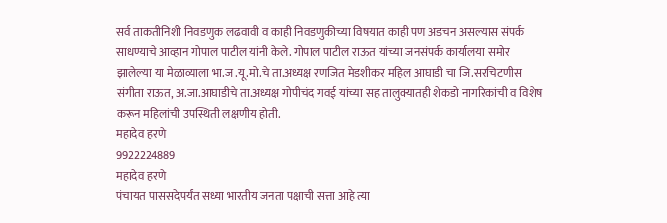सर्व ताकतीनिशी निवडणुक लढवावी व काही निवडणुकीच्या विषयात काही पण अडचन असल्यास संपर्क साधण्याचे आव्हान गोपाल पाटील यांनी केले. गोपाल पाटील राऊत यांच्या जनसंपर्क कार्यालया समोर झालेल्या या मेळाव्याला भा.ज .यू.मो.चे ता.अध्यक्ष रणजित मेडशीकर महिल आघाडी चा जि.सरचिटणीस संगीता राऊत, अ.जा.आघाडीचे ता.अध्यक्ष गोपीचंद गवई यांच्या सह तालुक्यातही शेकडो नागरिकांची व विशेष करून महिलांची उपस्थिती लक्षणीय होती.
महादेव हरणे
9922224889
महादेव हरणे
पंचायत पाससदेपर्यंत सध्या भारतीय जनता पक्षाची सत्ता आहे त्या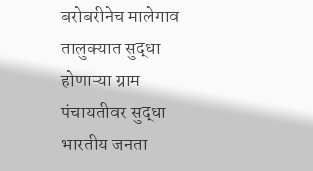बरोबरीनेच मालेगाव तालुक्यात सुद्धा होणाऱ्या ग्राम पंचायतीवर सुद्धा भारतीय जनता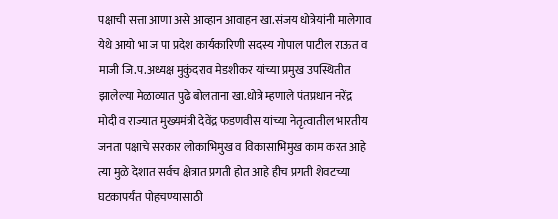पक्षाची सत्ता आणा असे आव्हान आवाहन खा.संजय धोत्रेयांनी मालेगाव येथे आयो भा ज पा प्रदेश कार्यकारिणी सदस्य गोपाल पाटील राऊत व माजी जि.प.अध्यक्ष मुकुंदराव मेडशीकर यांच्या प्रमुख उपस्थितीत झालेल्या मेळाव्यात पुढे बोलताना खा.धोत्रे म्हणाले पंतप्रधान नरेंद्र मोदी व राज्यात मुख्यमंत्री देवेंद्र फडणवीस यांच्या नेतृत्वातील भारतीय जनता पक्षाचे सरकार लोकाभिमुख व विकासाभिमुख काम करत आहे त्या मुळे देशात सर्वच क्षेत्रात प्रगती होत आहे हीच प्रगती शेवटच्या घटकापर्यंत पोहचण्यासाठी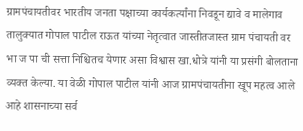ग्रामपंचायतीवर भारतीय जनता पक्षाच्या कार्यकर्त्यांना निवडून द्यावे व मालेगाव तालुक्यात गोपाल पाटील राऊत यांच्या नेतृत्वात जास्तीतजास्त ग्राम पंचायती वर भा ज पा ची सत्ता निश्चितच येणार असा विश्वास खा.धोत्रे यांनी या प्रसंगी बोलताना व्यक्त केल्या. या वेळी गोपाल पाटील यांनी आज ग्रामपंचायतीना खूप महत्व आले आहे शासनाच्या सर्व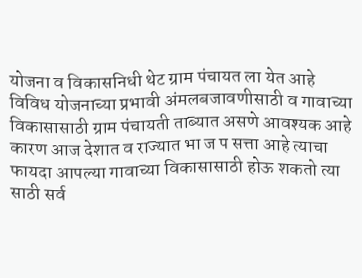योजना व विकासनिधी थेट ग्राम पंचायत ला येत आहे विविध योजनाच्या प्रभावी अंमलबजावणीसाठी व गावाच्या विकासासाठी ग्राम पंचायती ताब्यात असणे आवश्यक आहे कारण आज देशात व राज्यात भा ज प सत्ता आहे त्याचा फायदा आपल्या गावाच्या विकासासाठी होऊ शकतो त्या साठी सर्व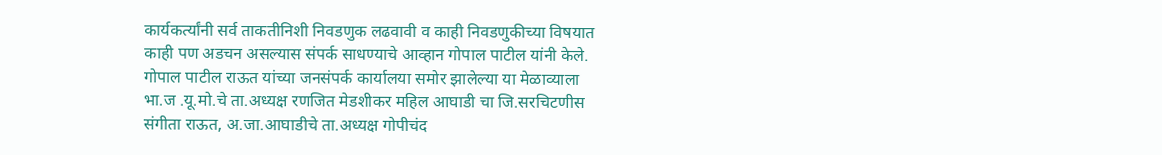कार्यकर्त्यांनी सर्व ताकतीनिशी निवडणुक लढवावी व काही निवडणुकीच्या विषयात काही पण अडचन असल्यास संपर्क साधण्याचे आव्हान गोपाल पाटील यांनी केले. गोपाल पाटील राऊत यांच्या जनसंपर्क कार्यालया समोर झालेल्या या मेळाव्याला भा.ज .यू.मो.चे ता.अध्यक्ष रणजित मेडशीकर महिल आघाडी चा जि.सरचिटणीस संगीता राऊत, अ.जा.आघाडीचे ता.अध्यक्ष गोपीचंद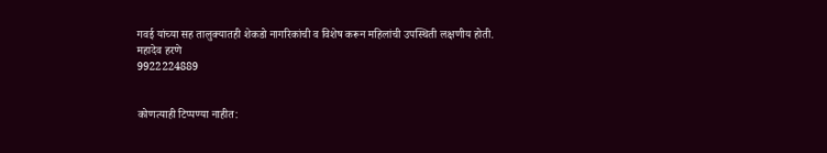गवई यांच्या सह तालुक्यातही शेकडो नागरिकांची व विशेष करून महिलांची उपस्थिती लक्षणीय होती.
महादेव हरणे
9922224889


कोणत्याही टिप्पण्या नाहीत: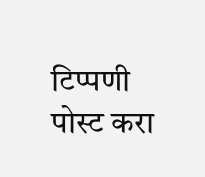टिप्पणी पोस्ट करा